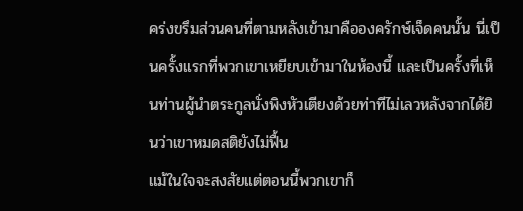คร่งขรึมส่วนคนที่ตามหลังเข้ามาคือองครักษ์เจ็ดคนนั้น นี่เป็นครั้งแรกที่พวกเขาเหยียบเข้ามาในห้องนี้ และเป็นครั้งที่เห็นท่านผู้นำตระกูลนั่งพิงหัวเตียงด้วยท่าทีไม่เลวหลังจากได้ยินว่าเขาหมดสติยังไม่ฟื้น
แม้ในใจจะสงสัยแต่ตอนนี้พวกเขาก็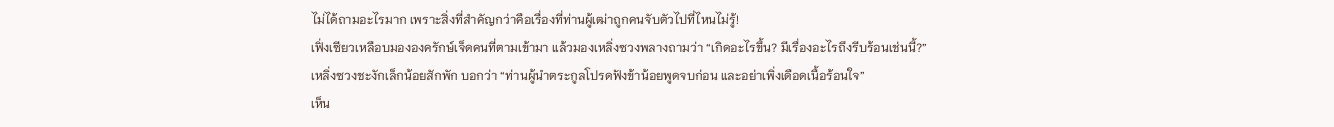ไม่ได้ถามอะไรมาก เพราะสิ่งที่สำคัญกว่าคือเรื่องที่ท่านผู้เฒ่าถูกคนจับตัวไปที่ไหนไม่รู้!
เฟิ่งเซียวเหลือบมององครักษ์เจ็ดคนที่ตามเข้ามา แล้วมองเหลิ่งซวงพลางถามว่า “เกิดอะไรขึ้น? มีเรื่องอะไรถึงรีบร้อนเช่นนี้?”
เหลิ่งซวงชะงักเล็กน้อยสักพัก บอกว่า “ท่านผู้นำตระกูลโปรดฟังข้าน้อยพูดจบก่อน และอย่าเพิ่งเดือดเนื้อร้อนใจ”
เห็น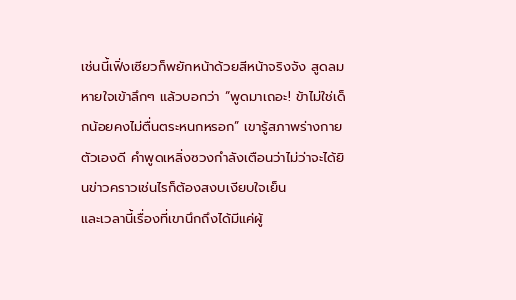เช่นนี้เฟิ่งเซียวก็พยักหน้าด้วยสีหน้าจริงจัง สูดลมหายใจเข้าลึกๆ แล้วบอกว่า “พูดมาเถอะ! ข้าไม่ใช่เด็กน้อยคงไม่ตื่นตระหนกหรอก” เขารู้สภาพร่างกายตัวเองดี คำพูดเหลิ่งซวงกำลังเตือนว่าไม่ว่าจะได้ยินข่าวคราวเช่นไรก็ต้องสงบเงียบใจเย็น
และเวลานี้เรื่องที่เขานึกถึงได้มีแค่ผู้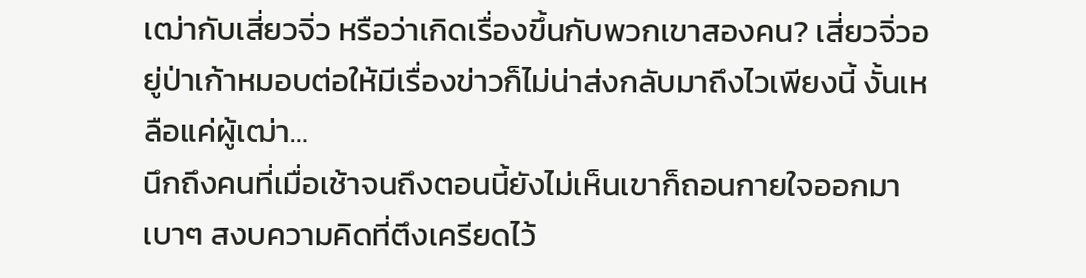เฒ่ากับเสี่ยวจิ่ว หรือว่าเกิดเรื่องขึ้นกับพวกเขาสองคน? เสี่ยวจิ่วอยู่ป่าเก้าหมอบต่อให้มีเรื่องข่าวก็ไม่น่าส่งกลับมาถึงไวเพียงนี้ งั้นเหลือแค่ผู้เฒ่า…
นึกถึงคนที่เมื่อเช้าจนถึงตอนนี้ยังไม่เห็นเขาก็ถอนกายใจออกมาเบาๆ สงบความคิดที่ตึงเครียดไว้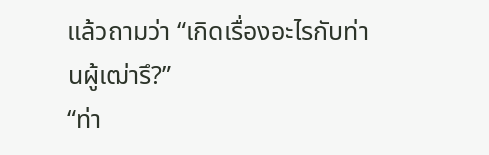แล้วถามว่า “เกิดเรื่องอะไรกับท่านผู้เฒ่ารึ?”
“ท่า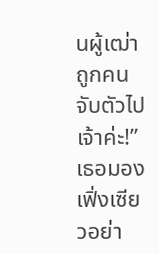นผู้เฒ่าถูกคนจับตัวไปเจ้าค่ะ!” เธอมองเฟิ่งเซียวอย่า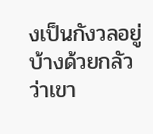งเป็นกังวลอยู่บ้างด้วยกลัวว่าเขา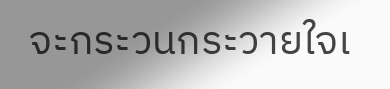จะกระวนกระวายใจเ